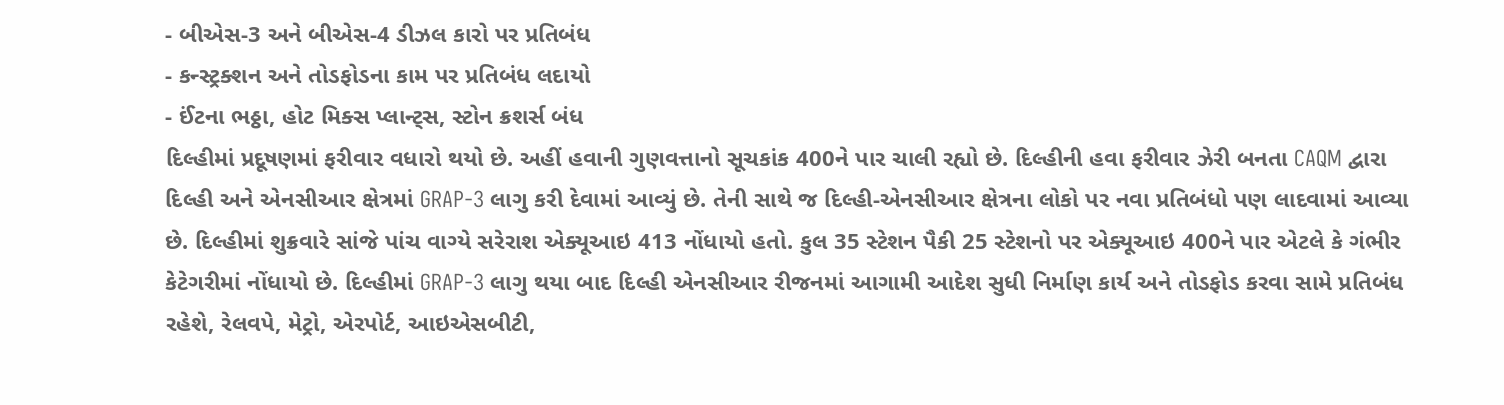- બીએસ-3 અને બીએસ-4 ડીઝલ કારો પર પ્રતિબંધ
- કન્સ્ટ્રક્શન અને તોડફોડના કામ પર પ્રતિબંધ લદાયો
- ઈંટના ભઠ્ઠા, હોટ મિક્સ પ્લાન્ટ્સ, સ્ટોન ક્રશર્સ બંધ
દિલ્હીમાં પ્રદૂષણમાં ફરીવાર વધારો થયો છે. અહીં હવાની ગુણવત્તાનો સૂચકાંક 400ને પાર ચાલી રહ્યો છે. દિલ્હીની હવા ફરીવાર ઝેરી બનતા CAQM દ્વારા દિલ્હી અને એનસીઆર ક્ષેત્રમાં GRAP-3 લાગુ કરી દેવામાં આવ્યું છે. તેની સાથે જ દિલ્હી-એનસીઆર ક્ષેત્રના લોકો પર નવા પ્રતિબંધો પણ લાદવામાં આવ્યા છે. દિલ્હીમાં શુક્રવારે સાંજે પાંચ વાગ્યે સરેરાશ એક્યૂઆઇ 413 નોંધાયો હતો. કુલ 35 સ્ટેશન પૈકી 25 સ્ટેશનો પર એક્યૂઆઇ 400ને પાર એટલે કે ગંભીર કેટેગરીમાં નોંધાયો છે. દિલ્હીમાં GRAP-3 લાગુ થયા બાદ દિલ્હી એનસીઆર રીજનમાં આગામી આદેશ સુધી નિર્માણ કાર્ય અને તોડફોડ કરવા સામે પ્રતિબંધ રહેશે, રેલવપે, મેટ્રો, એરપોર્ટ, આઇએસબીટી,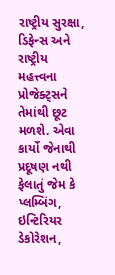રાષ્ટ્રીય સુરક્ષા, ડિફેન્સ અને રાષ્ટ્રીય મહત્ત્વના પ્રોજેક્ટ્સને તેમાંથી છૂટ મળશે. એવા કાર્યો જેનાથી પ્રદૂષણ નથી ફેલાતું જેમ કે પ્લમ્બિંગ, ઇન્ટિરિયર ડેકોરેશન,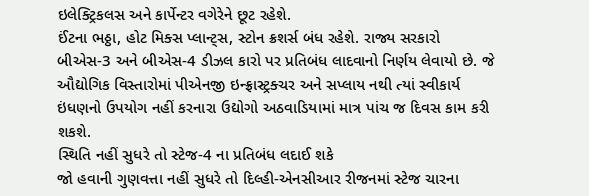ઇલેક્ટ્રિકલસ અને કાર્પેન્ટર વગેરેને છૂટ રહેશે.
ઈંટના ભઠ્ઠા, હોટ મિક્સ પ્લાન્ટ્સ, સ્ટોન ક્રશર્સ બંધ રહેશે. રાજ્ય સરકારો બીએસ-3 અને બીએસ-4 ડીઝલ કારો પર પ્રતિબંધ લાદવાનો નિર્ણય લેવાયો છે. જે ઔદ્યોગિક વિસ્તારોમાં પીએનજી ઇન્ફ્રાસ્ટ્રક્ચર અને સપ્લાય નથી ત્યાં સ્વીકાર્ય ઇંધણનો ઉપયોગ નહીં કરનારા ઉદ્યોગો અઠવાડિયામાં માત્ર પાંચ જ દિવસ કામ કરી શકશે.
સ્થિતિ નહીં સુધરે તો સ્ટેજ-4 ના પ્રતિબંધ લદાઈ શકે
જો હવાની ગુણવત્તા નહીં સુધરે તો દિલ્હી-એનસીઆર રીજનમાં સ્ટેજ ચારના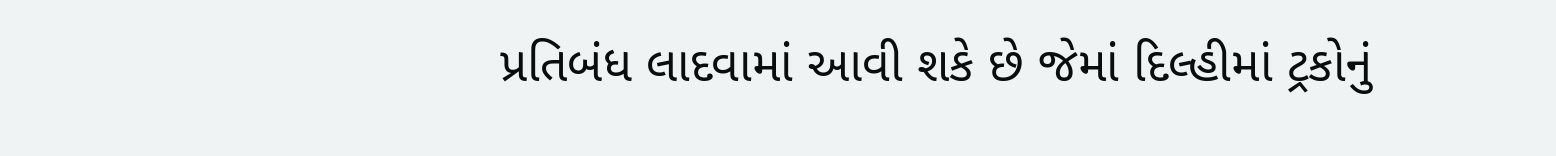પ્રતિબંધ લાદવામાં આવી શકે છે જેમાં દિલ્હીમાં ટ્રકોનું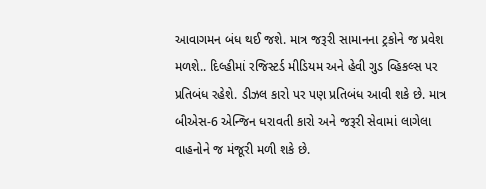આવાગમન બંધ થઈ જશે. માત્ર જરૂરી સામાનના ટ્રકોને જ પ્રવેશ મળશે.. દિલ્હીમાં રજિસ્ટર્ડ મીડિયમ અને હેવી ગુડ વ્હિકલ્સ પર પ્રતિબંધ રહેશે. ડીઝલ કારો પર પણ પ્રતિબંધ આવી શકે છે. માત્ર બીએસ-6 એન્જિન ધરાવતી કારો અને જરૂરી સેવામાં લાગેલા વાહનોને જ મંજૂરી મળી શકે છે.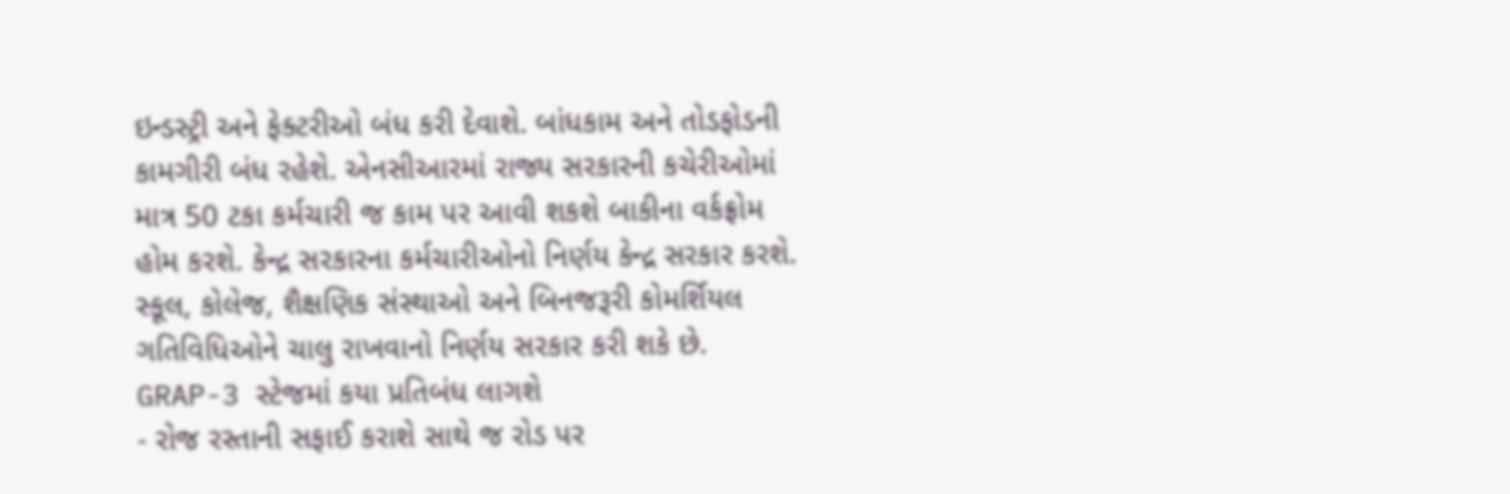ઇન્ડસ્ટ્રી અને ફેક્ટરીઓ બંધ કરી દેવાશે. બાંધકામ અને તોડફોડની કામગીરી બંધ રહેશે. એનસીઆરમાં રાજ્ય સરકારની કચેરીઓમાં માત્ર 50 ટકા કર્મચારી જ કામ પર આવી શકશે બાકીના વર્કફ્રોમ હોમ કરશે. કેન્દ્ર સરકારના કર્મચારીઓનો નિર્ણય કેન્દ્ર સરકાર કરશે. સ્કૂલ, કોલેજ, શૈક્ષણિક સંસ્થાઓ અને બિનજરૂરી કોમર્શિયલ ગતિવિધિઓને ચાલુ રાખવાનો નિર્ણય સરકાર કરી શકે છે.
GRAP-3 સ્ટેજમાં કયા પ્રતિબંધ લાગશે
- રોજ રસ્તાની સફાઈ કરાશે સાથે જ રોડ પર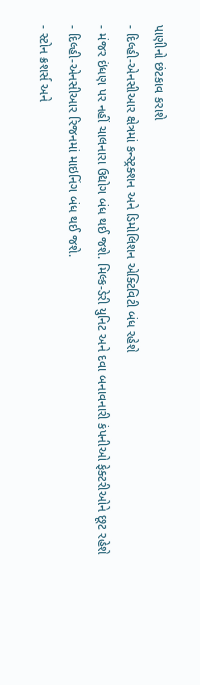પાણીનો છંટકાવ કરાશે
- દિલ્હી-એનસીઆર ક્ષેત્રમાં કન્સ્ટ્રક્શન અને ડિમોલિશન એક્ટિવિટી બંધ રહેશે
- મંજર ઇંધણ પર નહીં ચાલનારા ઉદ્યોગ બંધ થઈ જશે. મિલ્ક-ડેરી યુનિટ અને દવા બનાવનારી કંપનીઓ ફેક્ટરીઓને છૂટ રહેશે
- દિલ્હી-એનસીઆર રિજનમાં માઇનિંગ બંધ થઈ જશે.
- સ્ટોન ક્રશર્સ અને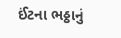ઈંટના ભઠ્ઠાનું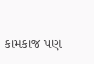કામકાજ પણ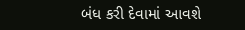બંધ કરી દેવામાં આવશે